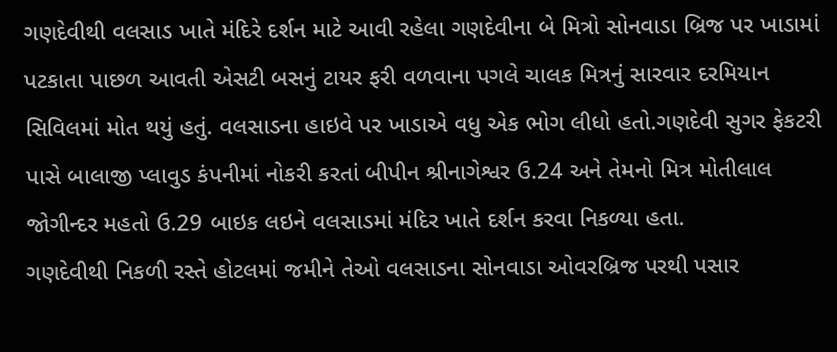ગણદેવીથી વલસાડ ખાતે મંદિરે દર્શન માટે આવી રહેલા ગણદેવીના બે મિત્રો સોનવાડા બ્રિજ પર ખાડામાં પટકાતા પાછળ આવતી એસટી બસનું ટાયર ફરી વળવાના પગલે ચાલક મિત્રનું સારવાર દરમિયાન સિવિલમાં મોત થયું હતું. વલસાડના હાઇવે પર ખાડાએ વધુ એક ભોગ લીધો હતો.ગણદેવી સુગર ફેકટરી પાસે બાલાજી પ્લાવુડ કંપનીમાં નોકરી કરતાં બીપીન શ્રીનાગેશ્વર ઉ.24 અને તેમનો મિત્ર મોતીલાલ જોગીન્દર મહતો ઉ.29 બાઇક લઇને વલસાડમાં મંદિર ખાતે દર્શન કરવા નિકળ્યા હતા.
ગણદેવીથી નિકળી રસ્તે હોટલમાં જમીને તેઓ વલસાડના સોનવાડા ઓવરબ્રિજ પરથી પસાર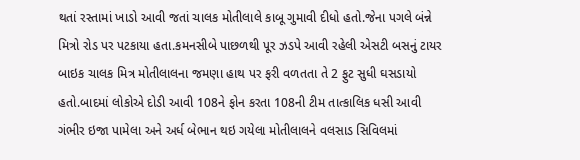થતાં રસ્તામાં ખાડો આવી જતાં ચાલક મોતીલાલે કાબૂ ગુમાવી દીધો હતો.જેના પગલે બંન્ને મિત્રો રોડ પર પટકાયા હતા.કમનસીબે પાછળથી પૂર ઝડપે આવી રહેલી એસટી બસનું ટાયર બાઇક ચાલક મિત્ર મોતીલાલના જમણા હાથ પર ફરી વળતતા તે 2 ફુટ સુધી ઘસડાયો હતો.બાદમાં લોકોએ દોડી આવી 108ને ફોન કરતા 108ની ટીમ તાત્કાલિક ધસી આવી ગંભીર ઇજા પામેલા અને અર્ધ બેભાન થઇ ગયેલા મોતીલાલને વલસાડ સિવિલમાં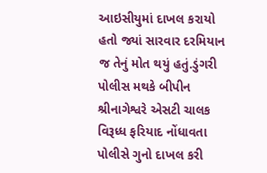આઇસીયુમાં દાખલ કરાયો હતો જ્યાં સારવાર દરમિયાન જ તેનું મોત થયું હતું.ડુંગરી પોલીસ મથકે બીપીન શ્રીનાગેશ્વરે એસટી ચાલક વિરૂધ્ધ ફરિયાદ નોંધાવતા પોલીસે ગુનો દાખલ કરી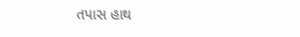તપાસ હાથ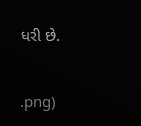ધરી છે.


.png)